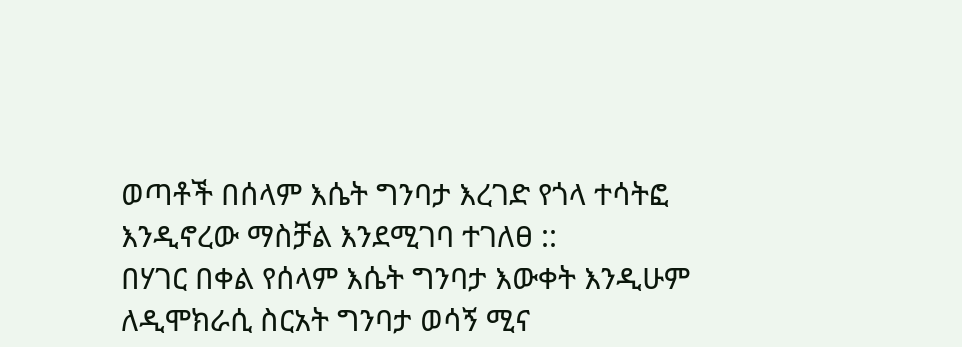ወጣቶች በሰላም እሴት ግንባታ እረገድ የጎላ ተሳትፎ እንዲኖረው ማስቻል እንደሚገባ ተገለፀ ::
በሃገር በቀል የሰላም እሴት ግንባታ እውቀት እንዲሁም ለዲሞክራሲ ስርአት ግንባታ ወሳኝ ሚና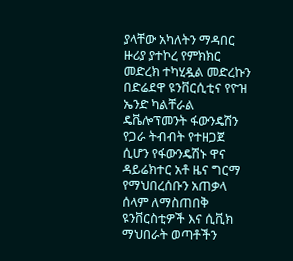ያላቸው አካለትን ማዳበር ዙሪያ ያተኮረ የምክክር መድረክ ተካሂዷል መድረኩን በድሬደዋ ዩንቨርሲቲና የዮዝ ኤንድ ካልቸራል ዴቬሎፕመንት ፋውንዴሽን የጋራ ትብብት የተዘጋጀ ሲሆን የፋውንዴሽኑ ዋና ዳይሬክተር አቶ ዜና ግርማ የማህበረሰቡን አጠቃላ ሰላም ለማስጠበቅ ዩንቨርስቲዎች እና ሲቪክ ማህበራት ወጣቶችን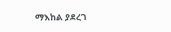ማእከል ያደረገ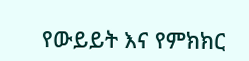የውይይት እና የምክክር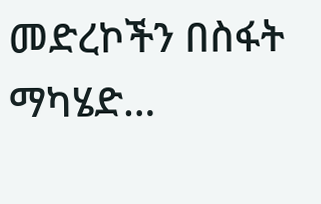መድረኮችን በስፋት ማካሄድ…